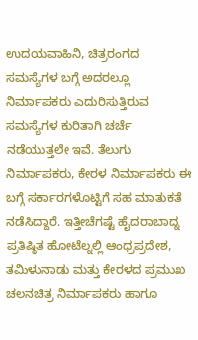ಉದಯವಾಹಿನಿ, ಚಿತ್ರರಂಗದ ಸಮಸ್ಯೆಗಳ ಬಗ್ಗೆ ಅದರಲ್ಲೂ ನಿರ್ಮಾಪಕರು ಎದುರಿಸುತ್ತಿರುವ ಸಮಸ್ಯೆಗಳ ಕುರಿತಾಗಿ ಚರ್ಚೆ ನಡೆಯುತ್ತಲೇ ಇವೆ. ತೆಲುಗು ನಿರ್ಮಾಪಕರು, ಕೇರಳ ನಿರ್ಮಾಪಕರು ಈ ಬಗ್ಗೆ ಸರ್ಕಾರಗಳೊಟ್ಟಿಗೆ ಸಹ ಮಾತುಕತೆ ನಡೆಸಿದ್ದಾರೆ. ಇತ್ತೀಚೆಗಷ್ಟೆ ಹೈದರಾಬಾದ್ನ ಪ್ರತಿಷ್ಠಿತ ಹೋಟೆಲ್ನಲ್ಲಿ ಆಂಧ್ರಪ್ರದೇಶ, ತಮಿಳುನಾಡು ಮತ್ತು ಕೇರಳದ ಪ್ರಮುಖ ಚಲನಚಿತ್ರ ನಿರ್ಮಾಪಕರು ಹಾಗೂ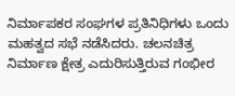ನಿರ್ಮಾಪಕರ ಸಂಘಗಳ ಪ್ರತಿನಿಧಿಗಳು ಒಂದು ಮಹತ್ವದ ಸಭೆ ನಡೆಸಿದರು. ಚಲನಚಿತ್ರ ನಿರ್ಮಾಣ ಕ್ಷೇತ್ರ ಎದುರಿಸುತ್ತಿರುವ ಗಂಭೀರ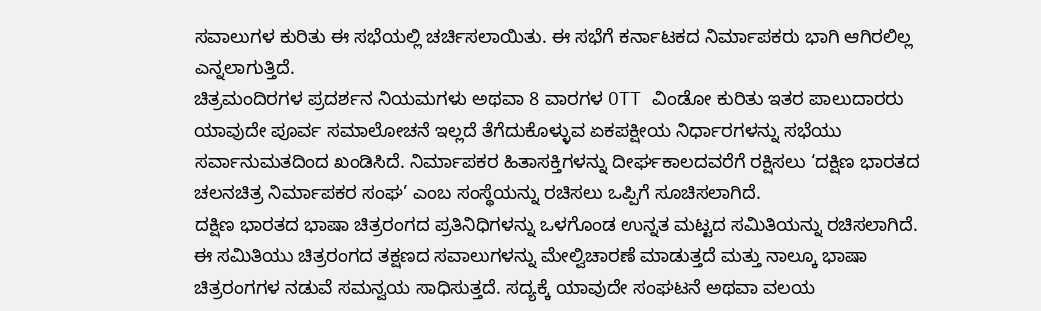ಸವಾಲುಗಳ ಕುರಿತು ಈ ಸಭೆಯಲ್ಲಿ ಚರ್ಚಿಸಲಾಯಿತು. ಈ ಸಭೆಗೆ ಕರ್ನಾಟಕದ ನಿರ್ಮಾಪಕರು ಭಾಗಿ ಆಗಿರಲಿಲ್ಲ ಎನ್ನಲಾಗುತ್ತಿದೆ.
ಚಿತ್ರಮಂದಿರಗಳ ಪ್ರದರ್ಶನ ನಿಯಮಗಳು ಅಥವಾ 8 ವಾರಗಳ OTT ವಿಂಡೋ ಕುರಿತು ಇತರ ಪಾಲುದಾರರು ಯಾವುದೇ ಪೂರ್ವ ಸಮಾಲೋಚನೆ ಇಲ್ಲದೆ ತೆಗೆದುಕೊಳ್ಳುವ ಏಕಪಕ್ಷೀಯ ನಿರ್ಧಾರಗಳನ್ನು ಸಭೆಯು ಸರ್ವಾನುಮತದಿಂದ ಖಂಡಿಸಿದೆ. ನಿರ್ಮಾಪಕರ ಹಿತಾಸಕ್ತಿಗಳನ್ನು ದೀರ್ಘಕಾಲದವರೆಗೆ ರಕ್ಷಿಸಲು ‘ದಕ್ಷಿಣ ಭಾರತದ ಚಲನಚಿತ್ರ ನಿರ್ಮಾಪಕರ ಸಂಘ’ ಎಂಬ ಸಂಸ್ಥೆಯನ್ನು ರಚಿಸಲು ಒಪ್ಪಿಗೆ ಸೂಚಿಸಲಾಗಿದೆ.
ದಕ್ಷಿಣ ಭಾರತದ ಭಾಷಾ ಚಿತ್ರರಂಗದ ಪ್ರತಿನಿಧಿಗಳನ್ನು ಒಳಗೊಂಡ ಉನ್ನತ ಮಟ್ಟದ ಸಮಿತಿಯನ್ನು ರಚಿಸಲಾಗಿದೆ. ಈ ಸಮಿತಿಯು ಚಿತ್ರರಂಗದ ತಕ್ಷಣದ ಸವಾಲುಗಳನ್ನು ಮೇಲ್ವಿಚಾರಣೆ ಮಾಡುತ್ತದೆ ಮತ್ತು ನಾಲ್ಕೂ ಭಾಷಾ ಚಿತ್ರರಂಗಗಳ ನಡುವೆ ಸಮನ್ವಯ ಸಾಧಿಸುತ್ತದೆ. ಸದ್ಯಕ್ಕೆ ಯಾವುದೇ ಸಂಘಟನೆ ಅಥವಾ ವಲಯ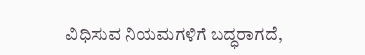ವಿಧಿಸುವ ನಿಯಮಗಳಿಗೆ ಬದ್ಧರಾಗದೆ,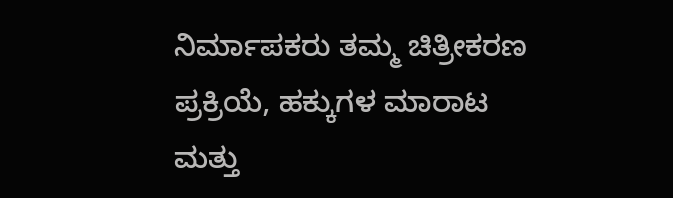ನಿರ್ಮಾಪಕರು ತಮ್ಮ ಚಿತ್ರೀಕರಣ ಪ್ರಕ್ರಿಯೆ, ಹಕ್ಕುಗಳ ಮಾರಾಟ ಮತ್ತು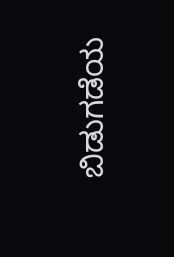ಬಿಡುಗಡೆಯ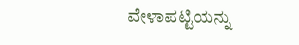ವೇಳಾಪಟ್ಟಿಯನ್ನು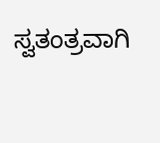ಸ್ವತಂತ್ರವಾಗಿ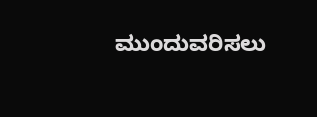ಮುಂದುವರಿಸಲು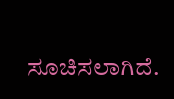ಸೂಚಿಸಲಾಗಿದೆ.